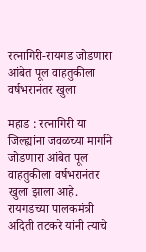रत्नागिरी-रायगड जोडणारा आंबेत पूल वाहतुकीला वर्षभरानंतर खुला

महाड : रत्नागिरी या जिल्ह्यांना जवळच्या मार्गाने जोडणारा आंबेत पूल वाहतुकीला वर्षभरानंतर खुला झाला आहे. रायगडच्या पालकमंत्री अदिती तटकरे यांनी त्याचे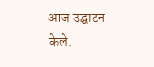आज उद्घाटन केले.